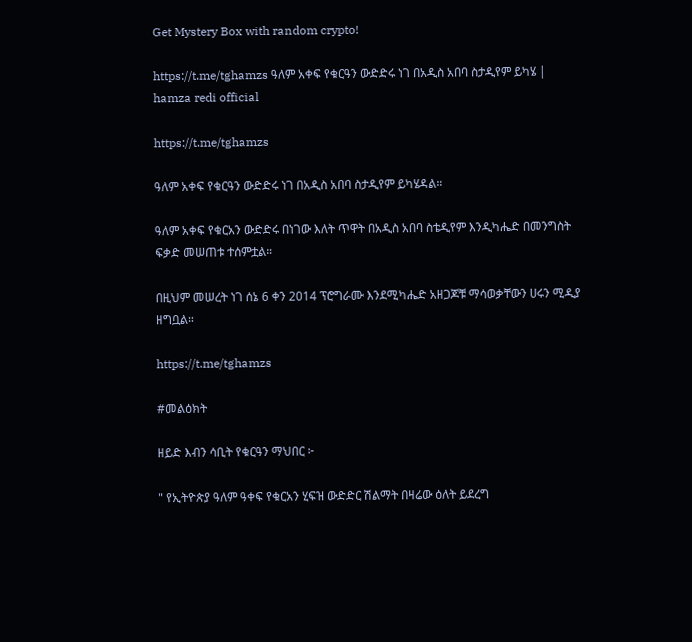Get Mystery Box with random crypto!

https://t.me/tghamzs ዓለም አቀፍ የቁርዓን ውድድሩ ነገ በአዲስ አበባ ስታዲየም ይካሄ | hamza redi official

https://t.me/tghamzs

ዓለም አቀፍ የቁርዓን ውድድሩ ነገ በአዲስ አበባ ስታዲየም ይካሄዳል።

ዓለም አቀፍ የቁርአን ውድድሩ በነገው እለት ጥዋት በአዲስ አበባ ስቴዲየም እንዲካሔድ በመንግስት ፍቃድ መሠጠቱ ተሰምቷል።

በዚህም መሠረት ነገ ሰኔ 6 ቀን 2014 ፕሮግራሙ እንደሚካሔድ አዘጋጆቹ ማሳወቃቸውን ሀሩን ሚዲያ ዘግቧል።

https://t.me/tghamzs

#መልዕክት

ዘይድ እብን ሳቢት የቁርዓን ማህበር ፦

" የኢትዮጵያ ዓለም ዓቀፍ የቁርአን ሂፍዝ ውድድር ሽልማት በዛሬው ዕለት ይደረግ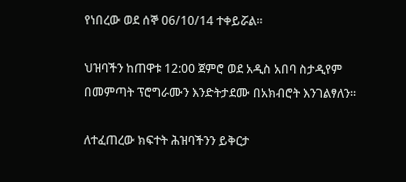የነበረው ወደ ሰኞ 06/10/14 ተቀይሯል።

ህዝባችን ከጠዋቱ 12:00 ጀምሮ ወደ አዲስ አበባ ስታዲየም በመምጣት ፕሮግራሙን እንድትታደሙ በአክብሮት እንገልፃለን፡፡

ለተፈጠረው ክፍተት ሕዝባችንን ይቅርታ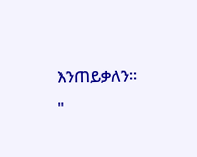እንጠይቃለን፡፡ "